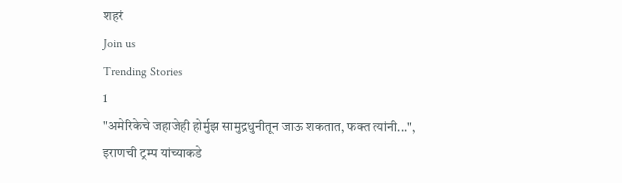शहरं
Join us
Trending Stories
1
"अमेरिकेचे जहाजेही होर्मुझ सामुद्रधुनीतून जाऊ शकतात, फक्त त्यांनी...", इराणची ट्रम्प यांच्याकडे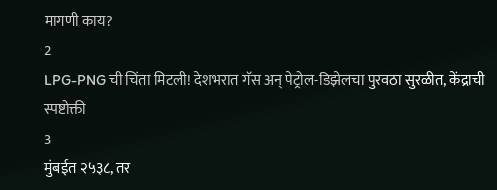मागणी काय?
2
LPG-PNG ची चिंता मिटली! देशभरात गॅस अन् पेट्रोल-डिझेलचा पुरवठा सुरळीत, केंद्राची स्पष्टोक्ती
3
मुंबईत २५३८, तर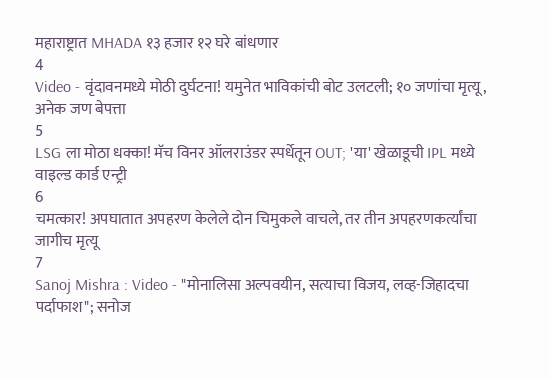महाराष्ट्रात MHADA १३ हजार १२ घरे बांधणार
4
Video - वृंदावनमध्ये मोठी दुर्घटना! यमुनेत भाविकांची बोट उलटली; १० जणांचा मृत्यू, अनेक जण बेपत्ता
5
LSG ला मोठा धक्का! मॅच विनर ऑलराउंडर स्पर्धेतून OUT; 'या' खेळाडूची IPL मध्ये वाइल्ड कार्ड एन्ट्री
6
चमत्कार! अपघातात अपहरण केलेले दोन चिमुकले वाचले, तर तीन अपहरणकर्त्यांचा जागीच मृत्यू
7
Sanoj Mishra : Video - "मोनालिसा अल्पवयीन, सत्याचा विजय, लव्ह-जिहादचा पर्दाफाश"; सनोज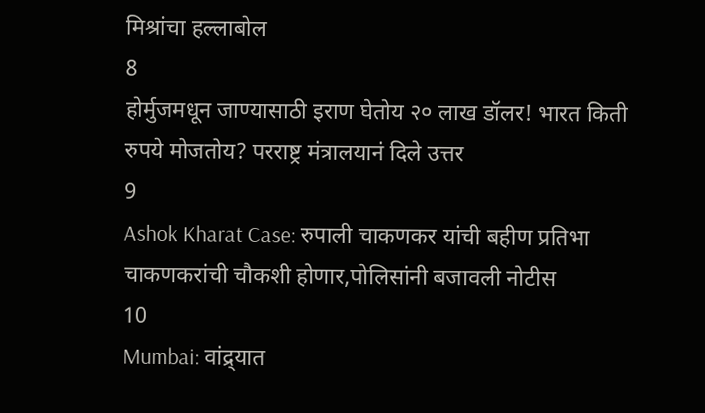मिश्रांचा हल्लाबोल
8
होर्मुजमधून जाण्यासाठी इराण घेतोय २० लाख डॉलर! भारत किती रुपये मोजतोय? परराष्ट्र मंत्रालयानं दिले उत्तर
9
Ashok Kharat Case: रुपाली चाकणकर यांची बहीण प्रतिभा चाकणकरांची चौकशी होणार,पोलिसांनी बजावली नोटीस
10
Mumbai: वांद्र्यात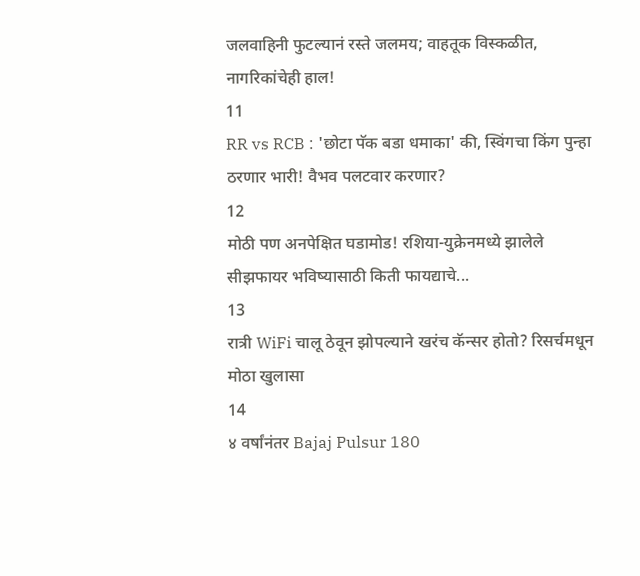जलवाहिनी फुटल्यानं रस्ते जलमय; वाहतूक विस्कळीत, नागरिकांचेही हाल!
11
RR vs RCB : 'छोटा पॅक बडा धमाका' की, स्विंगचा किंग पुन्हा ठरणार भारी! वैभव पलटवार करणार?
12
मोठी पण अनपेक्षित घडामोड! रशिया-युक्रेनमध्ये झालेले सीझफायर भविष्यासाठी किती फायद्याचे...
13
रात्री WiFi चालू ठेवून झोपल्याने खरंच कॅन्सर होतो? रिसर्चमधून मोठा खुलासा
14
४ वर्षांनंतर Bajaj Pulsur 180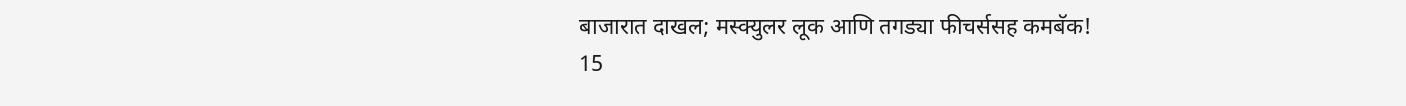बाजारात दाखल; मस्क्युलर लूक आणि तगड्या फीचर्ससह कमबॅक!
15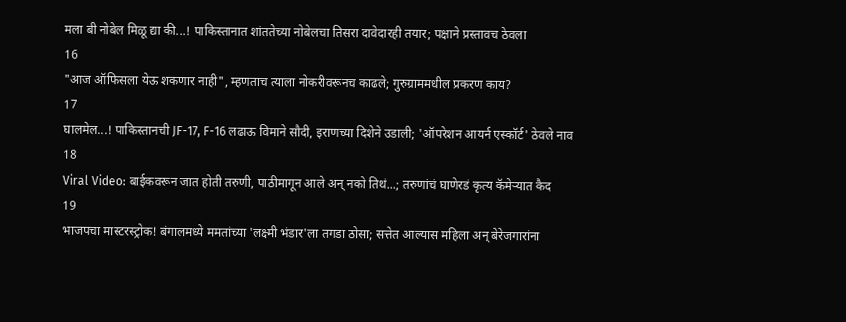मला बी नोबेल मिळू द्या की...! पाकिस्तानात शांततेच्या नोबेलचा तिसरा दावेदारही तयार; पक्षाने प्रस्तावच ठेवला
16
"आज ऑफिसला येऊ शकणार नाही", म्हणताच त्याला नोकरीवरूनच काढले; गुरुग्राममधील प्रकरण काय?
17
घालमेल...! पाकिस्तानची JF-17, F-16 लढाऊ विमाने सौदी, इराणच्या दिशेने उडाली; 'ऑपरेशन आयर्न एस्कॉर्ट' ठेवले नाव
18
Viral Video: बाईकवरून जात होती तरुणी, पाठीमागून आले अन् नको तिथं...; तरुणांचं घाणेरडं कृत्य कॅमेऱ्यात कैद
19
भाजपचा मास्टरस्ट्रोक! बंगालमध्ये ममतांच्या 'लक्ष्मी भंडार'ला तगडा ठोसा; सत्तेत आल्यास महिला अन् बेरेजगारांना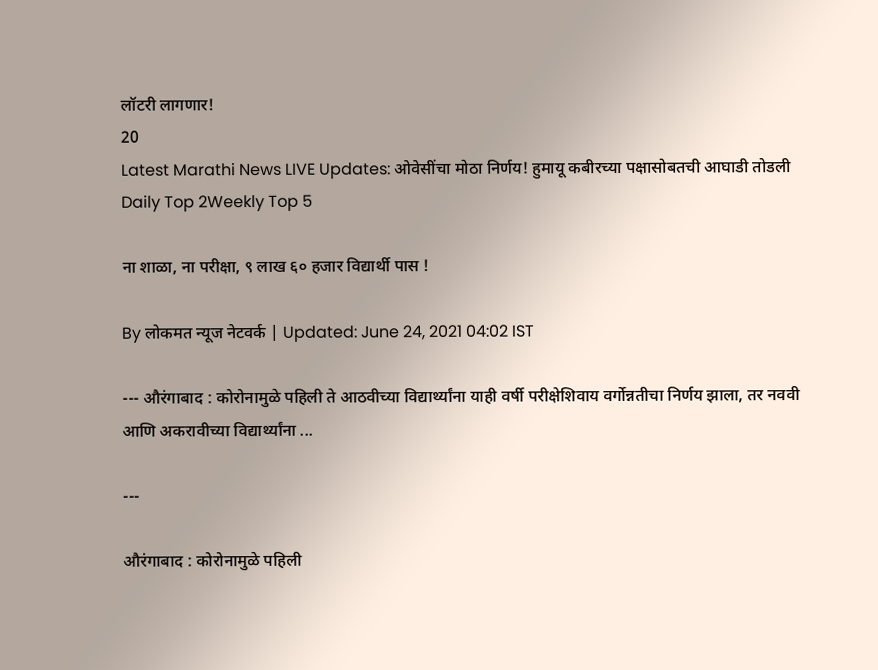लॉटरी लागणार!
20
Latest Marathi News LIVE Updates: ओवेसींचा मोठा निर्णय! हुमायू कबीरच्या पक्षासोबतची आघाडी तोडली
Daily Top 2Weekly Top 5

ना शाळा, ना परीक्षा, ९ लाख ६० हजार विद्यार्थी पास !

By लोकमत न्यूज नेटवर्क | Updated: June 24, 2021 04:02 IST

--- औरंगाबाद : कोरोनामुळे पहिली ते आठवीच्या विद्यार्थ्यांना याही वर्षी परीक्षेशिवाय वर्गोन्नतीचा निर्णय झाला, तर नववी आणि अकरावीच्या विद्यार्थ्यांना ...

---

औरंगाबाद : कोरोनामुळे पहिली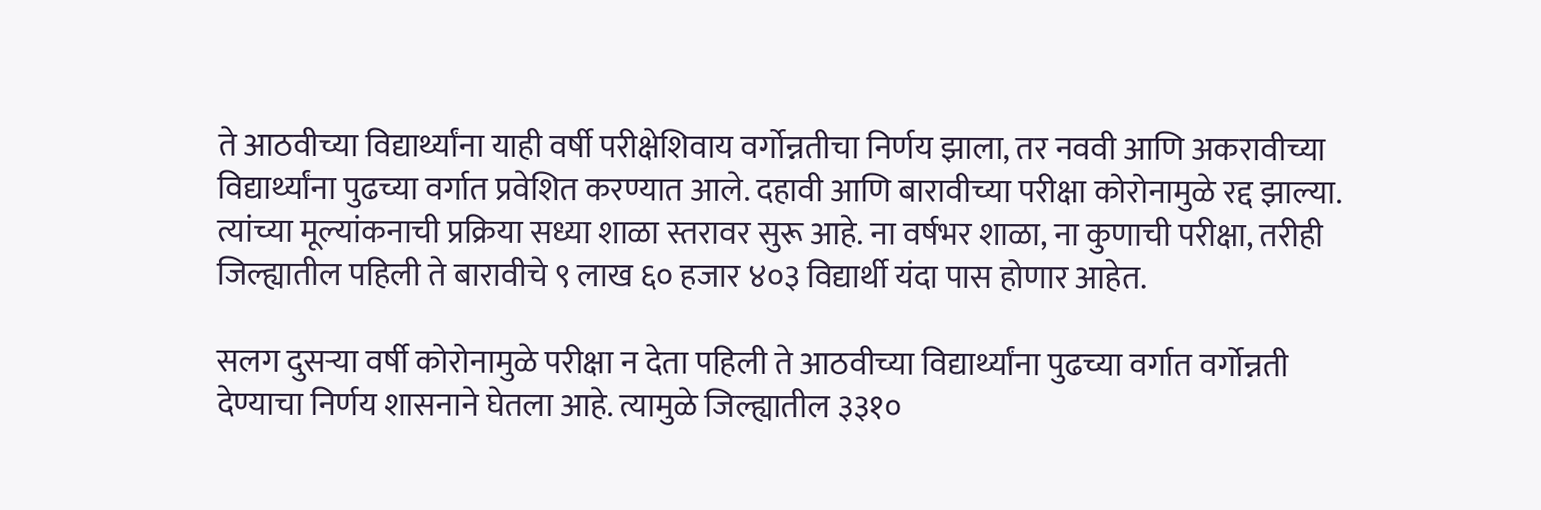ते आठवीच्या विद्यार्थ्यांना याही वर्षी परीक्षेशिवाय वर्गोन्नतीचा निर्णय झाला, तर नववी आणि अकरावीच्या विद्यार्थ्यांना पुढच्या वर्गात प्रवेशित करण्यात आले. दहावी आणि बारावीच्या परीक्षा कोरोनामुळे रद्द झाल्या. त्यांच्या मूल्यांकनाची प्रक्रिया सध्या शाळा स्तरावर सुरू आहे. ना वर्षभर शाळा, ना कुणाची परीक्षा, तरीही जिल्ह्यातील पहिली ते बारावीचे ९ लाख ६० हजार ४०३ विद्यार्थी यंदा पास होणार आहेत.

सलग दुसऱ्या वर्षी कोरोनामुळे परीक्षा न देता पहिली ते आठवीच्या विद्यार्थ्यांना पुढच्या वर्गात वर्गोन्नती देण्याचा निर्णय शासनाने घेतला आहे. त्यामुळे जिल्ह्यातील ३३१०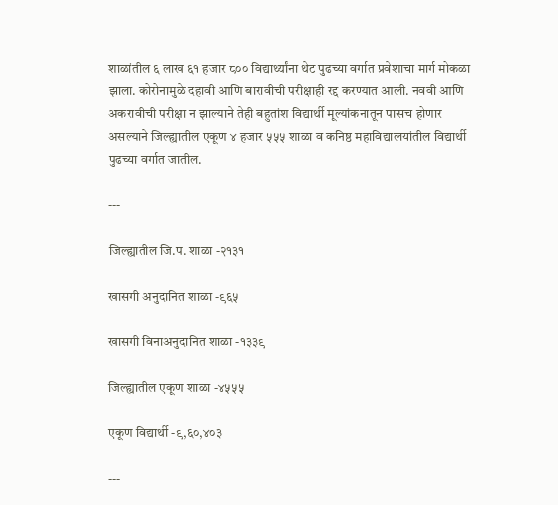शाळांतील ६ लाख ६१ हजार ८०० विद्यार्थ्यांना थेट पुढच्या वर्गात प्रवेशाचा मार्ग मोकळा झाला. कोरोनामुळे दहावी आणि बारावीची परीक्षाही रद्द करण्यात आली. नववी आणि अकरावीची परीक्षा न झाल्याने तेही बहुतांश विद्यार्थी मूल्यांकनातून पासच होणार असल्याने जिल्ह्यातील एकूण ४ हजार ५५५ शाळा व कनिष्ठ महाविद्यालयांतील विद्यार्थी पुढच्या वर्गात जातील.

---

जिल्ह्यातील जि.प. शाळा -२१३१

खासगी अनुदानित शाळा -९६५

खासगी विनाअनुदानित शाळा -१३३९

जिल्ह्यातील एकूण शाळा -४५५५

एकूण विद्यार्थी -९,६०,४०३

---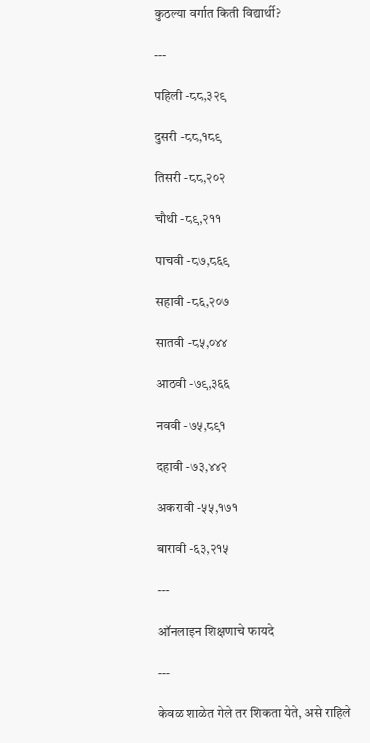कुठल्या वर्गात किती विद्यार्थी?

---

पहिली -८८,३२९

दुसरी -८८,१८९

तिसरी -८८,२०२

चौथी -८९,२११

पाचवी -८७,८६९

सहावी -८६,२०७

सातवी -८५,०४४

आठवी -७९,३६६

नववी -७५,८९१

दहावी -७३,४४२

अकरावी -५५,१७१

बारावी -६३,२१५

---

ऑनलाइन शिक्षणाचे फायदे

---

केवळ शाळेत गेले तर शिकता येते, असे राहिले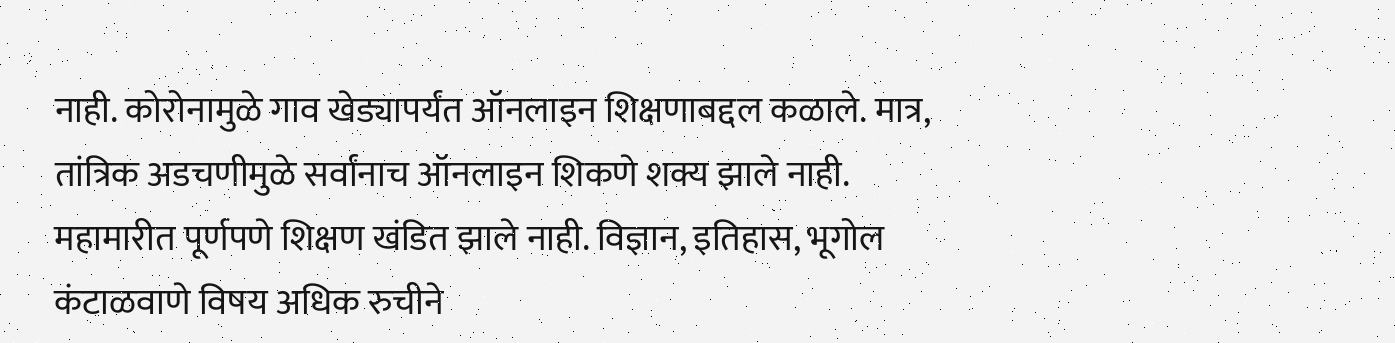नाही. कोरोनामुळे गाव खेड्यापर्यंत ऑनलाइन शिक्षणाबद्दल कळाले. मात्र, तांत्रिक अडचणीमुळे सर्वांनाच ऑनलाइन शिकणे शक्य झाले नाही. महामारीत पूर्णपणे शिक्षण खंडित झाले नाही. विज्ञान, इतिहास, भूगोल कंटाळवाणे विषय अधिक रुचीने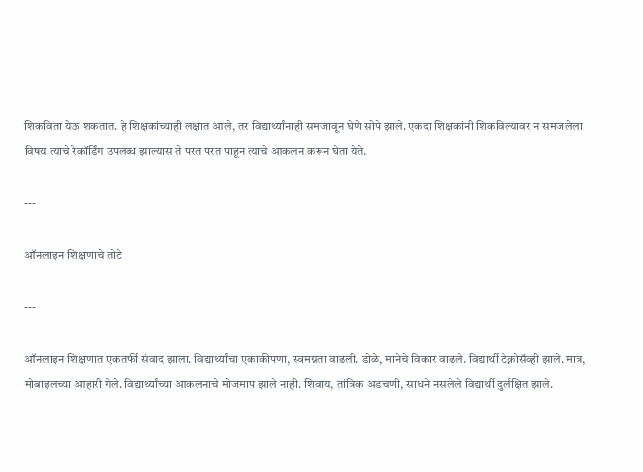शिकविता येऊ शकतात. हे शिक्षकांच्याही लक्षात आले, तर विद्यार्थ्यांनाही समजावून घेणे सोपे झाले. एकदा शिक्षकांनी शिकविल्यावर न समजलेला विषय त्याचे रेकॉर्डिंग उपलब्ध झाल्यास ते परत परत पाहून त्याचे आकलन करून घेता येते.

---

ऑनलाइन शिक्षणाचे तोटे

---

ऑनलाइन शिक्षणात एकतर्फी संवाद झाला. विद्यार्थ्यांचा एकाकीपणा, स्वमग्नता वाढली. डोळे, मानेचे विकार वाढले. विद्यार्थी टेक्नोसॅव्ही झाले. मात्र, मोबाइलच्या आहारी गेले. विद्यार्थ्यांच्या आकलनाचे मोजमाप झाले नाही. शिवाय, तांत्रिक अडचणी, साधने नसलेले विद्यार्थी दुर्लक्षित झाले.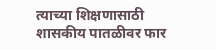त्याच्या शिक्षणासाठी शासकीय पातळीवर फार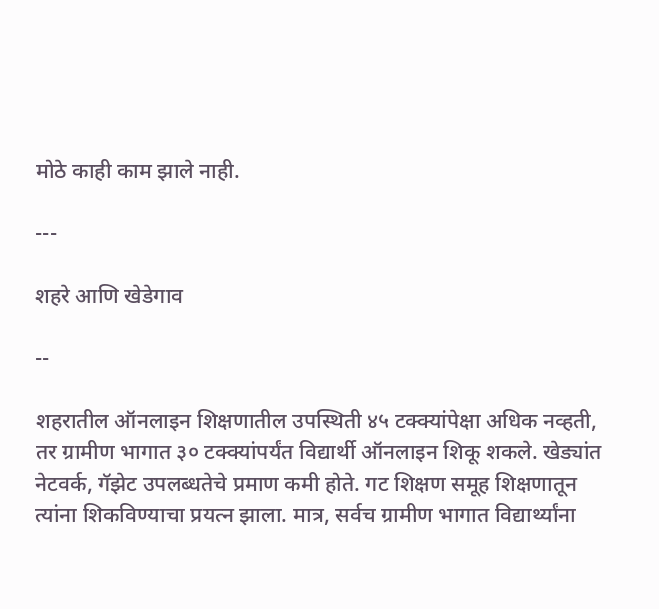मोठे काही काम झाले नाही.

---

शहरे आणि खेडेगाव

--

शहरातील ऑनलाइन शिक्षणातील उपस्थिती ४५ टक्क्यांपेक्षा अधिक नव्हती, तर ग्रामीण भागात ३० टक्क्यांपर्यंत विद्यार्थी ऑनलाइन शिकू शकले. खेड्यांत नेटवर्क, गॅझेट उपलब्धतेचे प्रमाण कमी होते. गट शिक्षण समूह शिक्षणातून त्यांना शिकविण्याचा प्रयत्न झाला. मात्र, सर्वच ग्रामीण भागात विद्यार्थ्यांना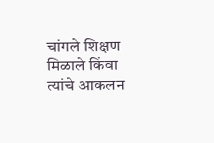चांगले शिक्षण मिळाले किंवा त्यांचे आकलन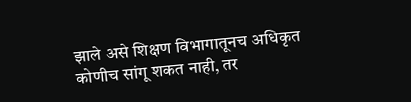झाले असे शिक्षण विभागातूनच अधिकृत कोणीच सांगू शकत नाही, तर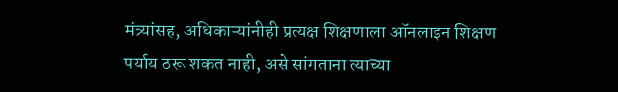मंत्र्यांसह, अधिकाऱ्यांनीही प्रत्यक्ष शिक्षणाला ऑनलाइन शिक्षण पर्याय ठरू शकत नाही, असे सांगताना त्याच्या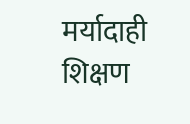मर्यादाही शिक्षण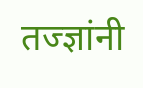तज्ज्ञांनी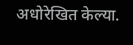अधोरेखित केल्या.